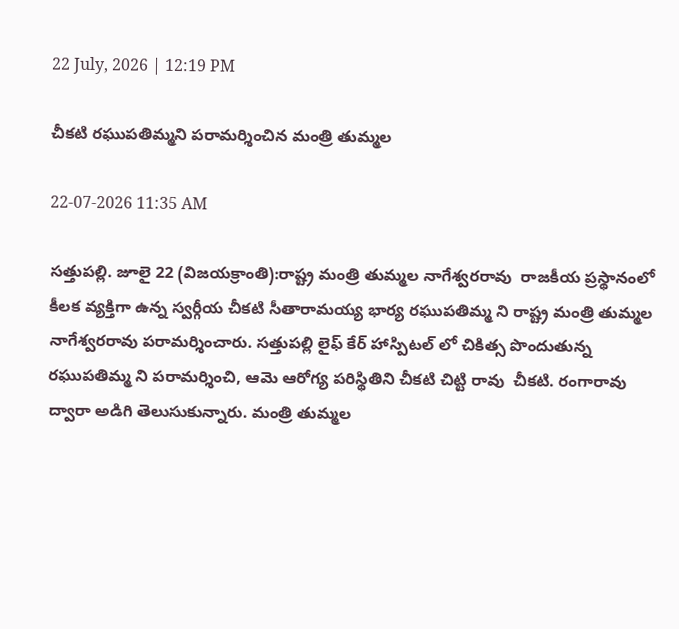22 July, 2026 | 12:19 PM

చీకటి రఘుపతిమ్మని పరామర్శించిన మంత్రి తుమ్మల

22-07-2026 11:35 AM

సత్తుపల్లి. జూలై 22 (విజయక్రాంతి):రాష్ట్ర మంత్రి తుమ్మల నాగేశ్వరరావు  రాజకీయ ప్రస్థానంలో కీలక వ్యక్తిగా ఉన్న స్వర్గీయ చీకటి సీతారామయ్య భార్య రఘుపతిమ్మ ని రాష్ట్ర మంత్రి తుమ్మల నాగేశ్వరరావు పరామర్శించారు. సత్తుపల్లి లైఫ్ కేర్ హాస్పిటల్ లో చికిత్స పొందుతున్న రఘుపతిమ్మ ని పరామర్శించి, ఆమె ఆరోగ్య పరిస్థితిని చీకటి చిట్టి రావు  చీకటి. రంగారావు  ద్వారా అడిగి తెలుసుకున్నారు. మంత్రి తుమ్మల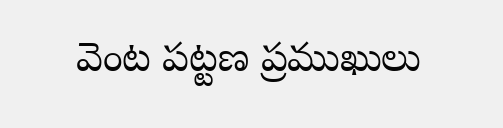వెంట పట్టణ ప్రముఖులు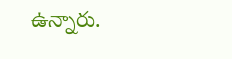ఉన్నారు.